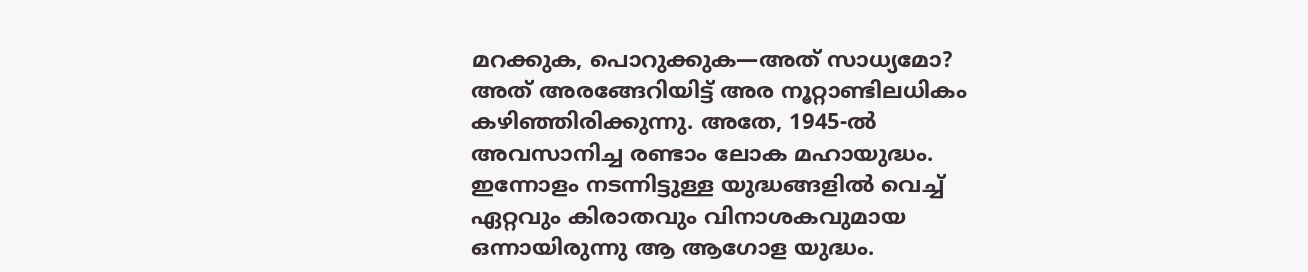മറക്കുക, പൊറുക്കുക—അത് സാധ്യമോ?
അത് അരങ്ങേറിയിട്ട് അര നൂറ്റാണ്ടിലധികം കഴിഞ്ഞിരിക്കുന്നു. അതേ, 1945-ൽ അവസാനിച്ച രണ്ടാം ലോക മഹായുദ്ധം. ഇന്നോളം നടന്നിട്ടുള്ള യുദ്ധങ്ങളിൽ വെച്ച് ഏറ്റവും കിരാതവും വിനാശകവുമായ ഒന്നായിരുന്നു ആ ആഗോള യുദ്ധം.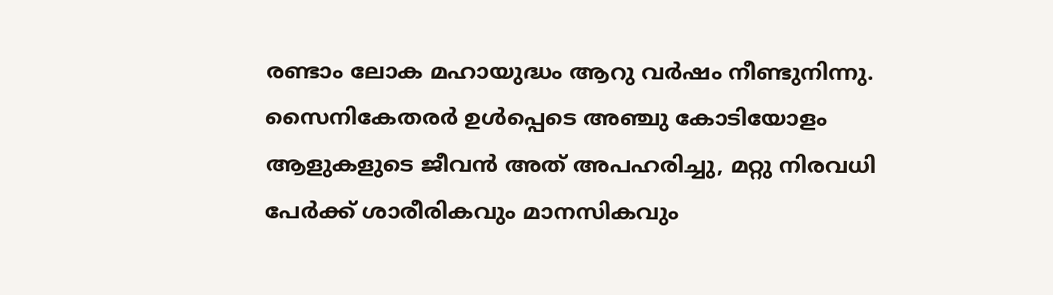രണ്ടാം ലോക മഹായുദ്ധം ആറു വർഷം നീണ്ടുനിന്നു. സൈനികേതരർ ഉൾപ്പെടെ അഞ്ചു കോടിയോളം ആളുകളുടെ ജീവൻ അത് അപഹരിച്ചു, മറ്റു നിരവധി പേർക്ക് ശാരീരികവും മാനസികവും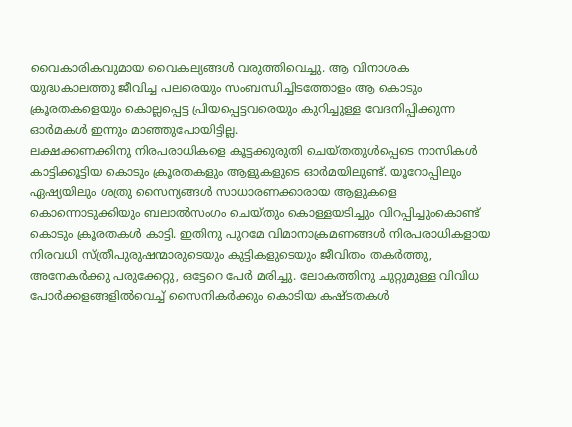വൈകാരികവുമായ വൈകല്യങ്ങൾ വരുത്തിവെച്ചു. ആ വിനാശക യുദ്ധകാലത്തു ജീവിച്ച പലരെയും സംബന്ധിച്ചിടത്തോളം ആ കൊടും ക്രൂരതകളെയും കൊല്ലപ്പെട്ട പ്രിയപ്പെട്ടവരെയും കുറിച്ചുള്ള വേദനിപ്പിക്കുന്ന ഓർമകൾ ഇന്നും മാഞ്ഞുപോയിട്ടില്ല.
ലക്ഷക്കണക്കിനു നിരപരാധികളെ കൂട്ടക്കുരുതി ചെയ്തതുൾപ്പെടെ നാസികൾ കാട്ടിക്കൂട്ടിയ കൊടും ക്രൂരതകളും ആളുകളുടെ ഓർമയിലുണ്ട്. യൂറോപ്പിലും ഏഷ്യയിലും ശത്രു സൈന്യങ്ങൾ സാധാരണക്കാരായ ആളുകളെ കൊന്നൊടുക്കിയും ബലാൽസംഗം ചെയ്തും കൊള്ളയടിച്ചും വിറപ്പിച്ചുംകൊണ്ട് കൊടും ക്രൂരതകൾ കാട്ടി. ഇതിനു പുറമേ വിമാനാക്രമണങ്ങൾ നിരപരാധികളായ നിരവധി സ്ത്രീപുരുഷന്മാരുടെയും കുട്ടികളുടെയും ജീവിതം തകർത്തു, അനേകർക്കു പരുക്കേറ്റു, ഒട്ടേറെ പേർ മരിച്ചു. ലോകത്തിനു ചുറ്റുമുള്ള വിവിധ പോർക്കളങ്ങളിൽവെച്ച് സൈനികർക്കും കൊടിയ കഷ്ടതകൾ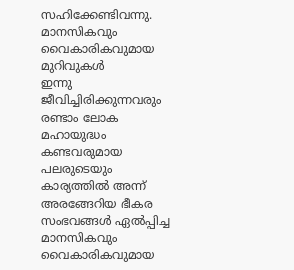സഹിക്കേണ്ടിവന്നു.
മാനസികവും വൈകാരികവുമായ മുറിവുകൾ
ഇന്നു ജീവിച്ചിരിക്കുന്നവരും രണ്ടാം ലോക മഹായുദ്ധം കണ്ടവരുമായ പലരുടെയും കാര്യത്തിൽ അന്ന് അരങ്ങേറിയ ഭീകര സംഭവങ്ങൾ ഏൽപ്പിച്ച മാനസികവും വൈകാരികവുമായ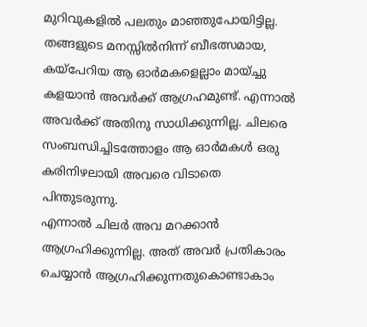മുറിവുകളിൽ പലതും മാഞ്ഞുപോയിട്ടില്ല. തങ്ങളുടെ മനസ്സിൽനിന്ന് ബീഭത്സമായ, കയ്പേറിയ ആ ഓർമകളെല്ലാം മായ്ച്ചു കളയാൻ അവർക്ക് ആഗ്രഹമുണ്ട്. എന്നാൽ അവർക്ക് അതിനു സാധിക്കുന്നില്ല. ചിലരെ സംബന്ധിച്ചിടത്തോളം ആ ഓർമകൾ ഒരു കരിനിഴലായി അവരെ വിടാതെ പിന്തുടരുന്നു.
എന്നാൽ ചിലർ അവ മറക്കാൻ ആഗ്രഹിക്കുന്നില്ല. അത് അവർ പ്രതികാരം ചെയ്യാൻ ആഗ്രഹിക്കുന്നതുകൊണ്ടാകാം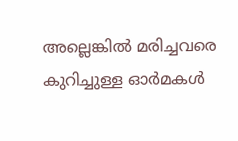അല്ലെങ്കിൽ മരിച്ചവരെ കുറിച്ചുള്ള ഓർമകൾ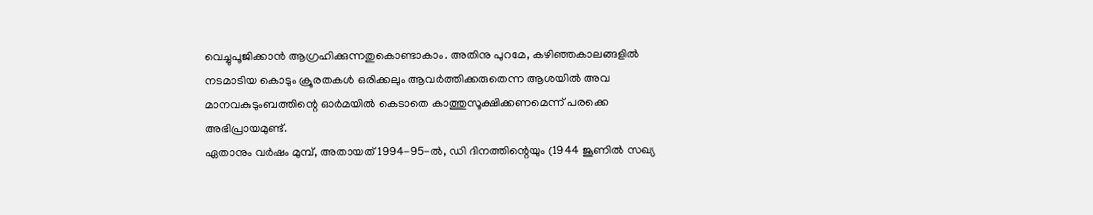വെച്ചുപൂജിക്കാൻ ആഗ്രഹിക്കുന്നതുകൊണ്ടാകാം. അതിനു പുറമേ, കഴിഞ്ഞകാലങ്ങളിൽ നടമാടിയ കൊടും ക്രൂരതകൾ ഒരിക്കലും ആവർത്തിക്കരുതെന്ന ആശയിൽ അവ മാനവകുടുംബത്തിന്റെ ഓർമയിൽ കെടാതെ കാത്തുസൂക്ഷിക്കണമെന്ന് പരക്കെ അഭിപ്രായമുണ്ട്.
ഏതാനും വർഷം മുമ്പ്, അതായത് 1994-95-ൽ, ഡി ദിനത്തിന്റെയും (1944 ജൂണിൽ സഖ്യ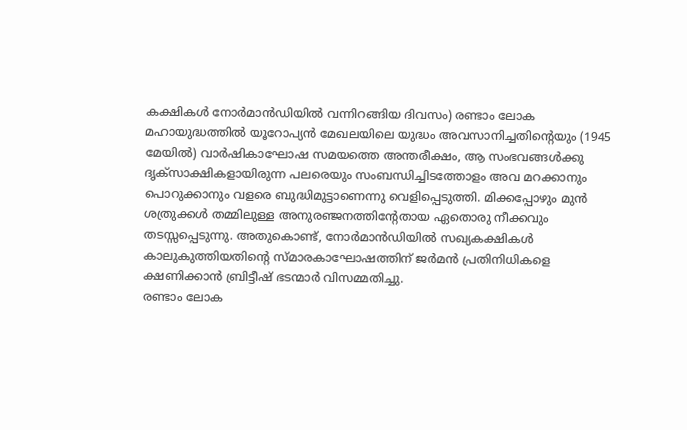കക്ഷികൾ നോർമാൻഡിയിൽ വന്നിറങ്ങിയ ദിവസം) രണ്ടാം ലോക മഹായുദ്ധത്തിൽ യൂറോപ്യൻ മേഖലയിലെ യുദ്ധം അവസാനിച്ചതിന്റെയും (1945 മേയിൽ) വാർഷികാഘോഷ സമയത്തെ അന്തരീക്ഷം, ആ സംഭവങ്ങൾക്കു ദൃക്സാക്ഷികളായിരുന്ന പലരെയും സംബന്ധിച്ചിടത്തോളം അവ മറക്കാനും പൊറുക്കാനും വളരെ ബുദ്ധിമുട്ടാണെന്നു വെളിപ്പെടുത്തി. മിക്കപ്പോഴും മുൻ ശത്രുക്കൾ തമ്മിലുള്ള അനുരഞ്ജനത്തിന്റേതായ ഏതൊരു നീക്കവും തടസ്സപ്പെടുന്നു. അതുകൊണ്ട്, നോർമാൻഡിയിൽ സഖ്യകക്ഷികൾ കാലുകുത്തിയതിന്റെ സ്മാരകാഘോഷത്തിന് ജർമൻ പ്രതിനിധികളെ ക്ഷണിക്കാൻ ബ്രിട്ടീഷ് ഭടന്മാർ വിസമ്മതിച്ചു.
രണ്ടാം ലോക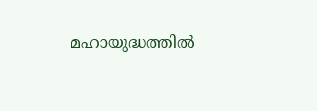മഹായുദ്ധത്തിൽ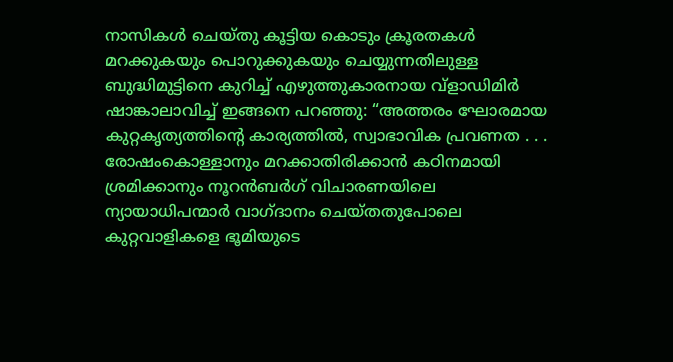നാസികൾ ചെയ്തു കൂട്ടിയ കൊടും ക്രൂരതകൾ മറക്കുകയും പൊറുക്കുകയും ചെയ്യുന്നതിലുള്ള ബുദ്ധിമുട്ടിനെ കുറിച്ച് എഴുത്തുകാരനായ വ്ളാഡിമിർ ഷാങ്കാലാവിച്ച് ഇങ്ങനെ പറഞ്ഞു: “അത്തരം ഘോരമായ കുറ്റകൃത്യത്തിന്റെ കാര്യത്തിൽ, സ്വാഭാവിക പ്രവണത . . . രോഷംകൊള്ളാനും മറക്കാതിരിക്കാൻ കഠിനമായി ശ്രമിക്കാനും നൂറൻബർഗ് വിചാരണയിലെ ന്യായാധിപന്മാർ വാഗ്ദാനം ചെയ്തതുപോലെ കുറ്റവാളികളെ ഭൂമിയുടെ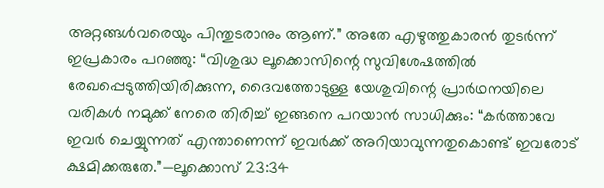അറ്റങ്ങൾവരെയും പിന്തുടരാനും ആണ്.” അതേ എഴുത്തുകാരൻ തുടർന്ന് ഇപ്രകാരം പറഞ്ഞു: “വിശുദ്ധ ലൂക്കൊസിന്റെ സുവിശേഷത്തിൽ രേഖപ്പെടുത്തിയിരിക്കുന്ന, ദൈവത്തോടുള്ള യേശുവിന്റെ പ്രാർഥനയിലെ വരികൾ നമുക്ക് നേരെ തിരിച്ച് ഇങ്ങനെ പറയാൻ സാധിക്കും: “കർത്താവേ ഇവർ ചെയ്യുന്നത് എന്താണെന്ന് ഇവർക്ക് അറിയാവുന്നതുകൊണ്ട് ഇവരോട് ക്ഷമിക്കരുതേ.”—ലൂക്കൊസ് 23:34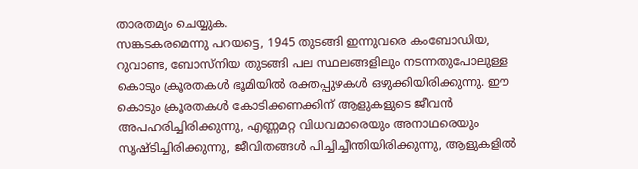താരതമ്യം ചെയ്യുക.
സങ്കടകരമെന്നു പറയട്ടെ, 1945 തുടങ്ങി ഇന്നുവരെ കംബോഡിയ, റുവാണ്ട, ബോസ്നിയ തുടങ്ങി പല സ്ഥലങ്ങളിലും നടന്നതുപോലുള്ള കൊടും ക്രൂരതകൾ ഭൂമിയിൽ രക്തപ്പുഴകൾ ഒഴുക്കിയിരിക്കുന്നു. ഈ കൊടും ക്രൂരതകൾ കോടിക്കണക്കിന് ആളുകളുടെ ജീവൻ അപഹരിച്ചിരിക്കുന്നു, എണ്ണമറ്റ വിധവമാരെയും അനാഥരെയും സൃഷ്ടിച്ചിരിക്കുന്നു, ജീവിതങ്ങൾ പിച്ചിച്ചീന്തിയിരിക്കുന്നു, ആളുകളിൽ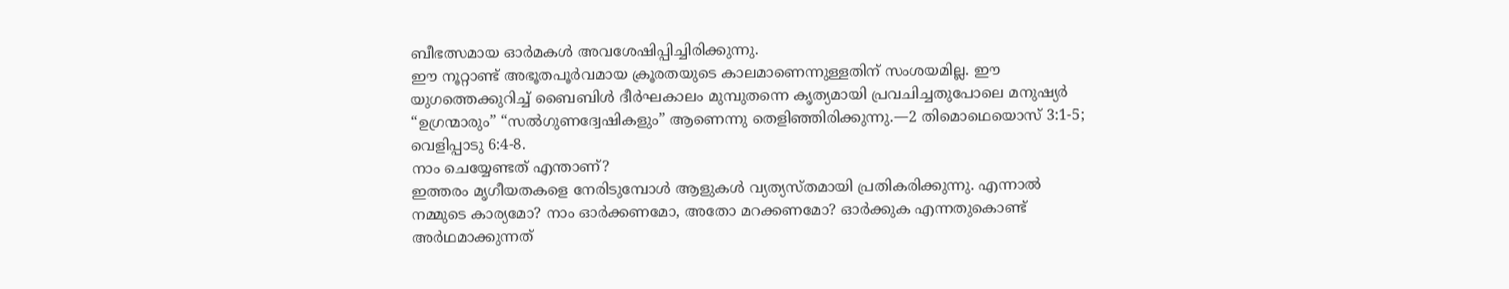ബീഭത്സമായ ഓർമകൾ അവശേഷിപ്പിച്ചിരിക്കുന്നു.
ഈ നൂറ്റാണ്ട് അഭൂതപൂർവമായ ക്രൂരതയുടെ കാലമാണെന്നുള്ളതിന് സംശയമില്ല. ഈ യുഗത്തെക്കുറിച്ച് ബൈബിൾ ദീർഘകാലം മുമ്പുതന്നെ കൃത്യമായി പ്രവചിച്ചതുപോലെ മനുഷ്യർ “ഉഗ്രന്മാരും” “സൽഗുണദ്വേഷികളും” ആണെന്നു തെളിഞ്ഞിരിക്കുന്നു.—2 തിമൊഥെയൊസ് 3:1-5; വെളിപ്പാടു 6:4-8.
നാം ചെയ്യേണ്ടത് എന്താണ്?
ഇത്തരം മൃഗീയതകളെ നേരിടുമ്പോൾ ആളുകൾ വ്യത്യസ്തമായി പ്രതികരിക്കുന്നു. എന്നാൽ നമ്മുടെ കാര്യമോ? നാം ഓർക്കണമോ, അതോ മറക്കണമോ? ഓർക്കുക എന്നതുകൊണ്ട് അർഥമാക്കുന്നത്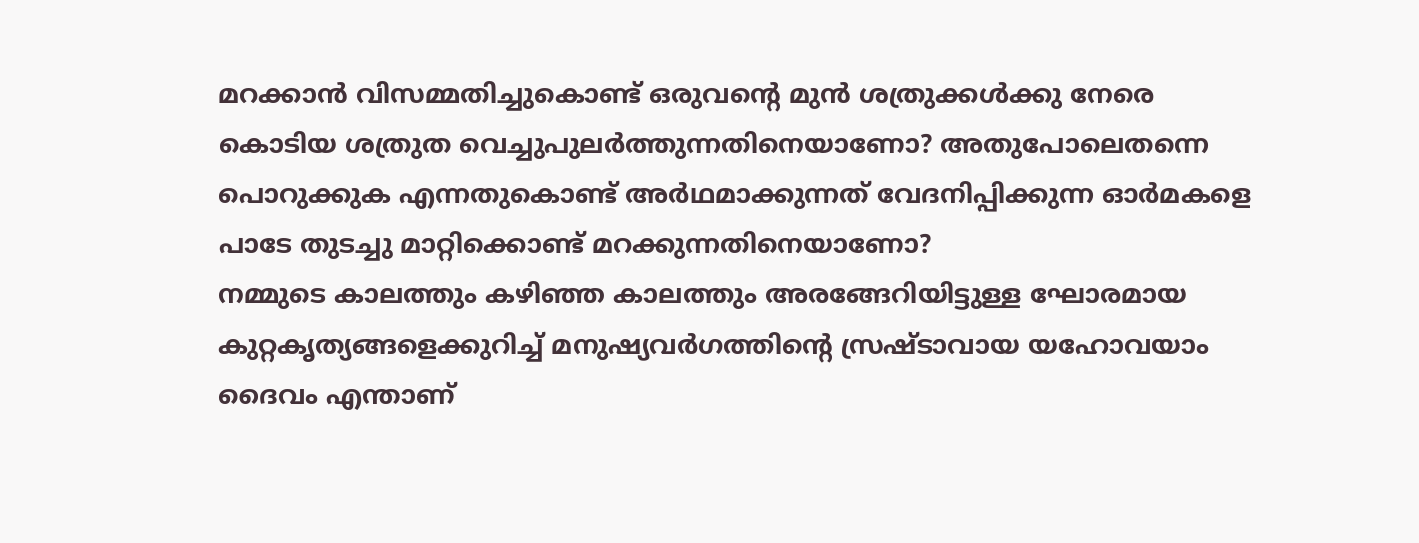മറക്കാൻ വിസമ്മതിച്ചുകൊണ്ട് ഒരുവന്റെ മുൻ ശത്രുക്കൾക്കു നേരെ കൊടിയ ശത്രുത വെച്ചുപുലർത്തുന്നതിനെയാണോ? അതുപോലെതന്നെ പൊറുക്കുക എന്നതുകൊണ്ട് അർഥമാക്കുന്നത് വേദനിപ്പിക്കുന്ന ഓർമകളെ പാടേ തുടച്ചു മാറ്റിക്കൊണ്ട് മറക്കുന്നതിനെയാണോ?
നമ്മുടെ കാലത്തും കഴിഞ്ഞ കാലത്തും അരങ്ങേറിയിട്ടുള്ള ഘോരമായ കുറ്റകൃത്യങ്ങളെക്കുറിച്ച് മനുഷ്യവർഗത്തിന്റെ സ്രഷ്ടാവായ യഹോവയാം ദൈവം എന്താണ്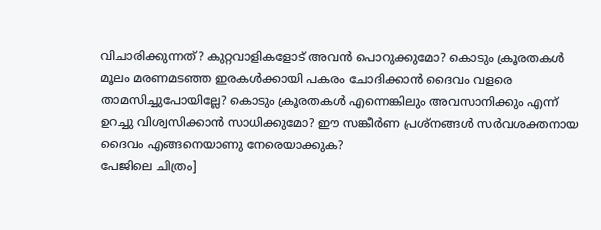വിചാരിക്കുന്നത്? കുറ്റവാളികളോട് അവൻ പൊറുക്കുമോ? കൊടും ക്രൂരതകൾ മൂലം മരണമടഞ്ഞ ഇരകൾക്കായി പകരം ചോദിക്കാൻ ദൈവം വളരെ താമസിച്ചുപോയില്ലേ? കൊടും ക്രൂരതകൾ എന്നെങ്കിലും അവസാനിക്കും എന്ന് ഉറച്ചു വിശ്വസിക്കാൻ സാധിക്കുമോ? ഈ സങ്കീർണ പ്രശ്നങ്ങൾ സർവശക്തനായ ദൈവം എങ്ങനെയാണു നേരെയാക്കുക?
പേജിലെ ചിത്രം]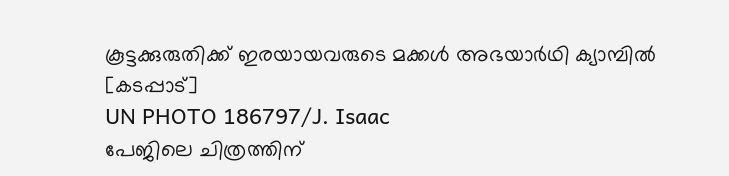കൂട്ടക്കുരുതിക്ക് ഇരയായവരുടെ മക്കൾ അഭയാർഥി ക്യാമ്പിൽ
[കടപ്പാട്]
UN PHOTO 186797/J. Isaac
പേജിലെ ചിത്രത്തിന്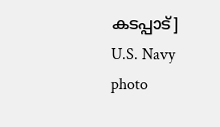കടപ്പാട്]
U.S. Navy photo